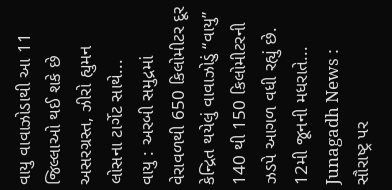વાયુ વાવાઝોડાથી આ 11 જિલ્લાઓ થઈ શકે છે અસરગ્રસ્ત, ઝીરો હ્યુમન લોસના ટાર્ગેટ સાથે...
વાયુ : અરબી સમુદ્રમાં વેરાવળથી 650 કિલોમીટર દૂર કેન્દ્રિત થયેલું વાવાઝોડું “વાયુ” 140 થી 150 કિલોમીટરની ઝડપે આગળ વધી રહ્યું છે. 12મી જૂનની મધરાતે...
Junagadh News : સૌરાષ્ટ્ર પર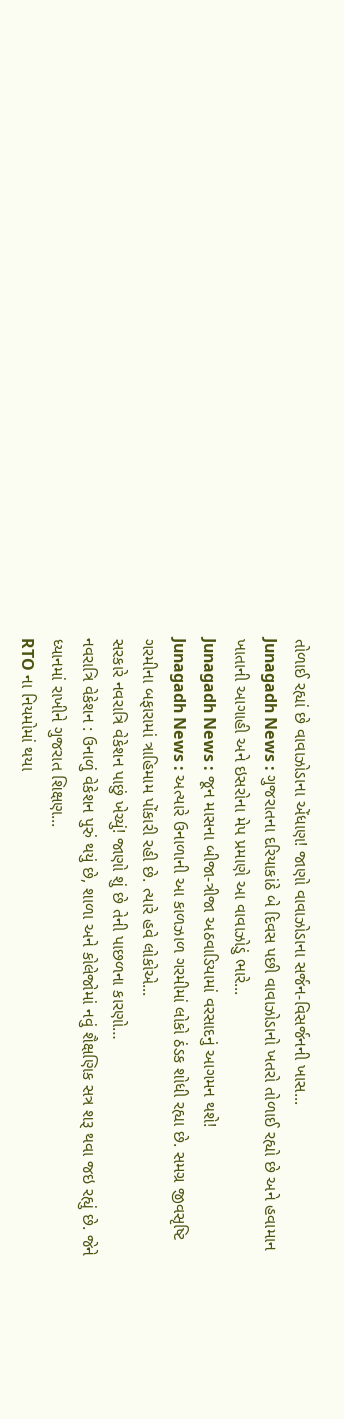તોળાઈ રહ્યાં છે વાવાઝોડાના એંધાણ! જાણો વાવાઝોડાના સર્જન-વિસર્જનની ખાસ...
Junagadh News : ગુજરાતના દરિયાકાંઠે બે દિવસ પછી વાવાઝોડાનો ખતરો તોળાઈ રહ્યો છે અને હવામાન ખાતાની આગાહી અને ઇસરોના મેપ પ્રમાણે આ વાવાઝોડું ભારે...
Junagadh News : જૂન માસના બીજા-ત્રીજા અઠવાડિયામાં વરસાદનું આગમન થશે!
Junagadh News : અત્યારે ઉનાળાની આ કાળઝાળ ગરમીમાં લોકો ઠંડક શોધી રહ્યા છે. સમગ્ર જીવસૃષ્ટિ ગરમીના બફારામાં ત્રાહિમામ પોંકારી રહી છે. ત્યારે હવે લોકોએ...
સરકારે નવરાત્રિ વેકેશન પાછું ખેચ્યું! જાણો શું છે તેની પાછળના કારણો…
નવરાત્રિ વેકેશન : ઉનાળું વેકેશન પુરું થયું છે, શાળા અને કોલેજોમાં નવું શૈક્ષણિક સત્ર શરૂ થવા જઇ રહ્યું છે. જેને ધ્યાનમાં રાખીને ગુજરાત શિક્ષણ...
RTO ના નિયમોમાં થયા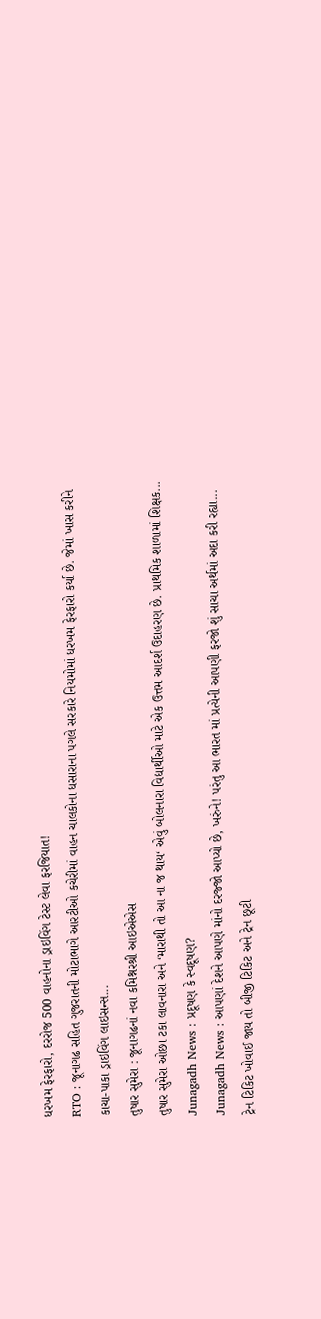ધરખમ ફેરફારો, દરરોજ 500 વાહનોના ડ્રાઇવિંગ ટેસ્ટ લેવા ફરજિયાત!
RTO : જૂનાગઢ સહિત ગુજરાતની મોટાભાગે આરટીઓ કચેરીમાં વાહન ચાલકોના ધસારાના પગલે સરકારે નિયમોમાં ધરખમ ફેરફારો કર્યા છે. જેમાં ખાસ કરીને કાચા-પાકા ડ્રાઇવિંગ લાઇસન્સ...
તુષાર સુમેરા : જૂનાગઢનાં નવા કમિશ્નરશ્રી આઇએએસ
તુષાર સુમેરા ઓછા ટકા લાવનારા અને ‘મારાથી તો આ ના જ થાય‘ એવું બોલનારા વિદ્યાર્થીઓ માટે એક ઉત્તમ આદર્શ ઉદાહરણ છે. પ્રાથમિક શાળામાં શિક્ષક...
Junagadh News : પ્રદૂષણ કે સ્વદૂષણ?
Junagadh News : આપણાં દેશને આપણે માંનો દરજ્જો આપ્યો છે, ખરુંને! પરંતુ આ ભારત માં પ્રત્યેની આપણી ફરજો શું સાચા અર્થમાં અદા કરી રહ્યા...
ટ્રેન ટિકિટ ખોવાઈ જાય તો બીજી ટિકિટ અને ટ્રેન છૂટી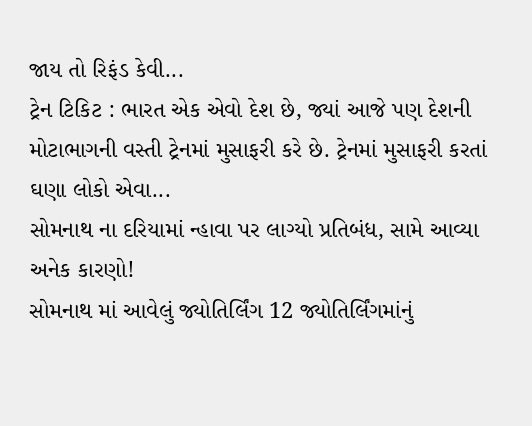જાય તો રિફંડ કેવી...
ટ્રેન ટિકિટ : ભારત એક એવો દેશ છે, જ્યાં આજે પણ દેશની મોટાભાગની વસ્તી ટ્રેનમાં મુસાફરી કરે છે. ટ્રેનમાં મુસાફરી કરતાં ઘણા લોકો એવા...
સોમનાથ ના દરિયામાં ન્હાવા પર લાગ્યો પ્રતિબંધ, સામે આવ્યા અનેક કારણો!
સોમનાથ માં આવેલું જ્યોતિર્લિંગ 12 જ્યોતિર્લિંગમાંનું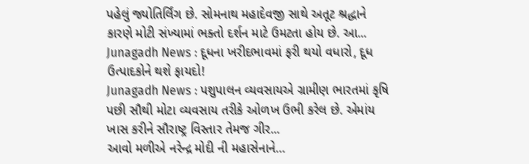પહેલું જ્યોતિર્લિંગ છે. સોમનાથ મહાદેવજી સાથે અતૂટ શ્રદ્ધાને કારણે મોટી સંખ્યામાં ભક્તો દર્શન માટે ઉમટતા હોય છે. આ...
Junagadh News : દૂધના ખરીદભાવમાં ફરી થયો વધારો, દૂધ ઉત્પાદકોને થશે ફાયદો!
Junagadh News : પશુપાલન વ્યવસાયએ ગ્રામીણ ભારતમાં કૃષિ પછી સૌથી મોટા વ્યવસાય તરીકે ઓળખ ઉભી કરેલ છે. એમાંય ખાસ કરીને સૌરાષ્ટ્ર વિસ્તાર તેમજ ગીર...
આવો મળીએ નરેન્દ્ર મોદી ની મહાસેનાને…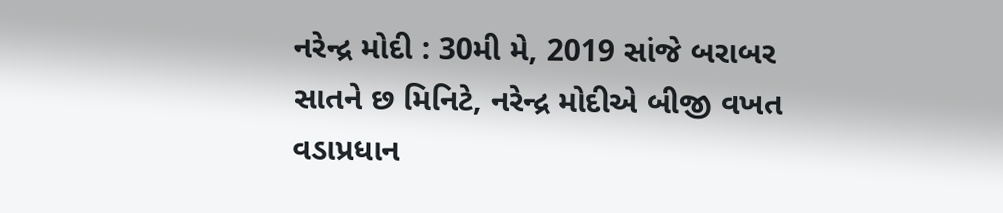નરેન્દ્ર મોદી : 30મી મે, 2019 સાંજે બરાબર સાતને છ મિનિટે, નરેન્દ્ર મોદીએ બીજી વખત વડાપ્રધાન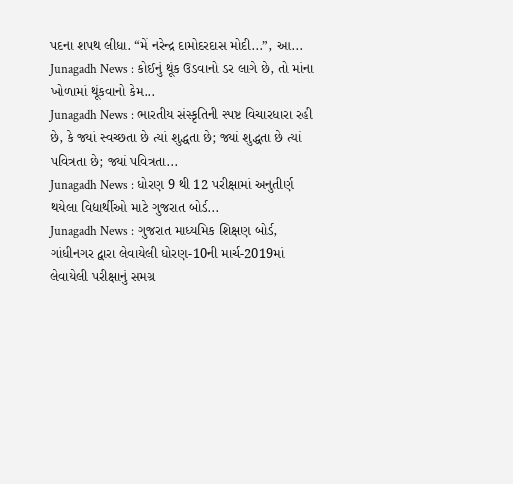પદના શપથ લીધા. “મેં નરેન્દ્ર દામોદરદાસ મોદી...”, આ...
Junagadh News : કોઈનું થૂંક ઉડવાનો ડર લાગે છે, તો માંના ખોળામાં થૂંકવાનો કેમ...
Junagadh News : ભારતીય સંસ્કૃતિની સ્પષ્ટ વિચારધારા રહી છે, કે જ્યાં સ્વચ્છતા છે ત્યાં શુદ્ધતા છે; જ્યાં શુદ્ધતા છે ત્યાં પવિત્રતા છે; જ્યાં પવિત્રતા...
Junagadh News : ધોરણ 9 થી 12 પરીક્ષામાં અનુતીર્ણ થયેલા વિદ્યાર્થીઓ માટે ગુજરાત બોર્ડ...
Junagadh News : ગુજરાત માધ્યમિક શિક્ષણ બોર્ડ, ગાંધીનગર દ્વારા લેવાયેલી ધોરણ-10ની માર્ચ-2019માં લેવાયેલી પરીક્ષાનું સમગ્ર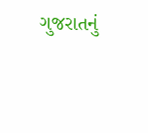ગુજરાતનું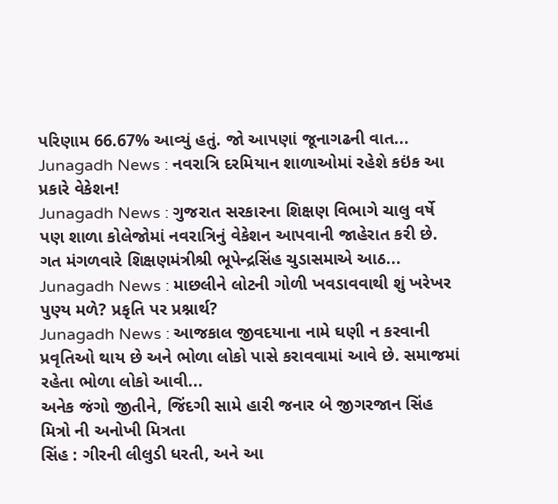પરિણામ 66.67% આવ્યું હતું. જો આપણાં જૂનાગઢની વાત...
Junagadh News : નવરાત્રિ દરમિયાન શાળાઓમાં રહેશે કઇંક આ પ્રકારે વેકેશન!
Junagadh News : ગુજરાત સરકારના શિક્ષણ વિભાગે ચાલુ વર્ષે પણ શાળા કોલેજોમાં નવરાત્રિનું વેકેશન આપવાની જાહેરાત કરી છે. ગત મંગળવારે શિક્ષણમંત્રીશ્રી ભૂપેન્દ્રસિંહ ચુડાસમાએ આઠ...
Junagadh News : માછલીને લોટની ગોળી ખવડાવવાથી શું ખરેખર પુણ્ય મળે? પ્રકૃતિ પર પ્રશ્નાર્થ?
Junagadh News : આજકાલ જીવદયાના નામે ઘણી ન કરવાની પ્રવૃતિઓ થાય છે અને ભોળા લોકો પાસે કરાવવામાં આવે છે. સમાજમાં રહેતા ભોળા લોકો આવી...
અનેક જંગો જીતીને, જિંદગી સામે હારી જનાર બે જીગરજાન સિંહ મિત્રો ની અનોખી મિત્રતા
સિંહ : ગીરની લીલુડી ધરતી, અને આ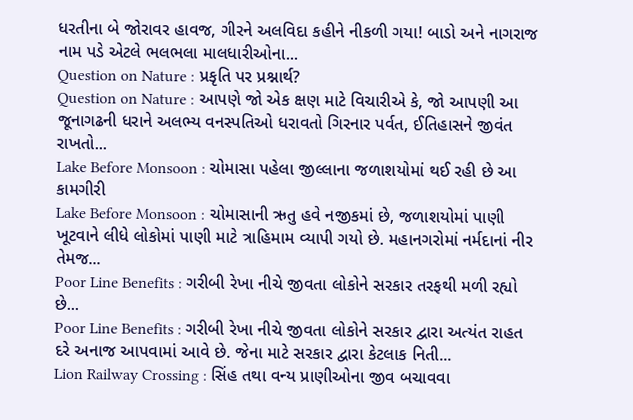ધરતીના બે જોરાવર હાવજ, ગીરને અલવિદા કહીને નીકળી ગયા! બાડો અને નાગરાજ નામ પડે એટલે ભલભલા માલધારીઓના...
Question on Nature : પ્રકૃતિ પર પ્રશ્નાર્થ?
Question on Nature : આપણે જો એક ક્ષણ માટે વિચારીએ કે, જો આપણી આ જૂનાગઢની ધરાને અલભ્ય વનસ્પતિઓ ધરાવતો ગિરનાર પર્વત, ઈતિહાસને જીવંત રાખતો...
Lake Before Monsoon : ચોમાસા પહેલા જીલ્લાના જળાશયોમાં થઈ રહી છે આ કામગીરી
Lake Before Monsoon : ચોમાસાની ઋતુ હવે નજીકમાં છે, જળાશયોમાં પાણી ખૂટવાને લીધે લોકોમાં પાણી માટે ત્રાહિમામ વ્યાપી ગયો છે. મહાનગરોમાં નર્મદાનાં નીર તેમજ...
Poor Line Benefits : ગરીબી રેખા નીચે જીવતા લોકોને સરકાર તરફથી મળી રહ્યો છે...
Poor Line Benefits : ગરીબી રેખા નીચે જીવતા લોકોને સરકાર દ્વારા અત્યંત રાહત દરે અનાજ આપવામાં આવે છે. જેના માટે સરકાર દ્વારા કેટલાક નિતી...
Lion Railway Crossing : સિંહ તથા વન્ય પ્રાણીઓના જીવ બચાવવા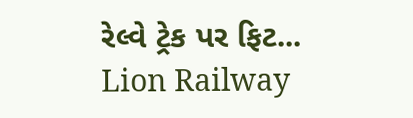રેલ્વે ટ્રેક પર ફિટ...
Lion Railway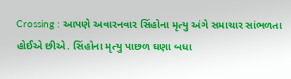Crossing : આપણે અવારનવાર સિંહોના મૃત્યુ અંગે સમાચાર સાંભળતા હોઈએ છીએ. સિંહોના મૃત્યુ પાછળ ઘણા બધા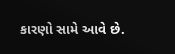કારણો સામે આવે છે.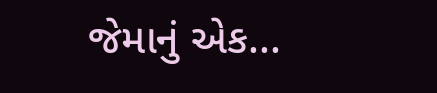જેમાનું એક...